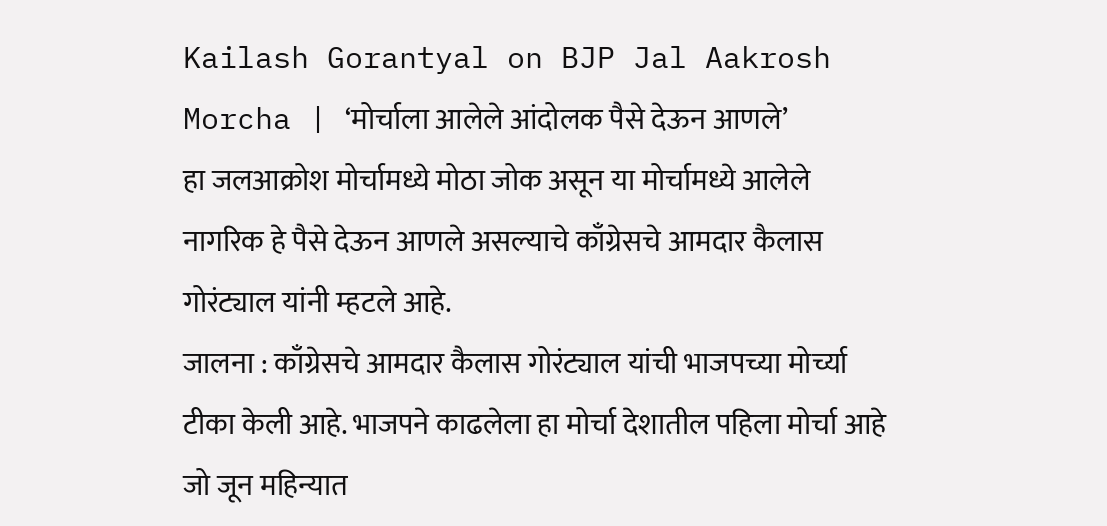Kailash Gorantyal on BJP Jal Aakrosh Morcha | ‘मोर्चाला आलेले आंदोलक पैसे देऊन आणले’
हा जलआक्रोश मोर्चामध्ये मोठा जोक असून या मोर्चामध्ये आलेले नागरिक हे पैसे देऊन आणले असल्याचे काँग्रेसचे आमदार कैलास गोरंट्याल यांनी म्हटले आहे.
जालना : काँग्रेसचे आमदार कैलास गोरंट्याल यांची भाजपच्या मोर्च्या टीका केली आहे. भाजपने काढलेला हा मोर्चा देशातील पहिला मोर्चा आहे जो जून महिन्यात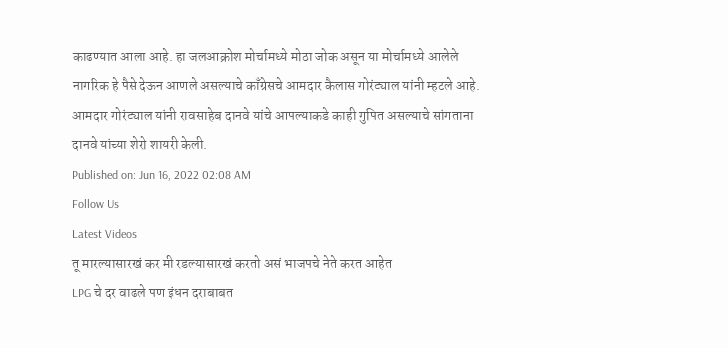काढण्यात आला आहे. हा जलआक्रोश मोर्चामध्ये मोठा जोक असून या मोर्चामध्ये आलेले नागरिक हे पैसे देऊन आणले असल्याचे काँग्रेसचे आमदार कैलास गोरंट्याल यांनी म्हटले आहे. आमदार गोरंट्याल यांनी रावसाहेब दानवे यांचे आपल्याकडे काही गुपित असल्याचे सांगताना दानवे यांच्या शेरो शायरी केली.
Published on: Jun 16, 2022 02:08 AM
Follow Us
Latest Videos
तू मारल्यासारखं कर मी रडल्यासारखं करतो असं भाजपचे नेते करत आहेत
LPG चे दर वाढले पण इंधन दराबाबत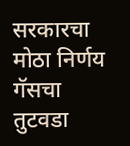सरकारचा मोठा निर्णय
गॅसचा तुटवडा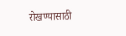रोखण्यासाठी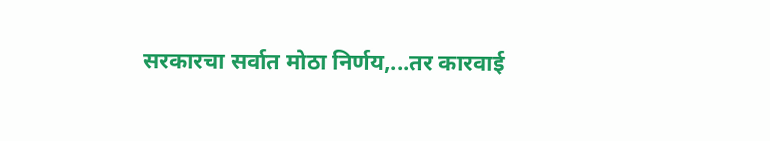सरकारचा सर्वात मोठा निर्णय,...तर कारवाई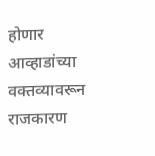होणार
आव्हाडांच्या वक्तव्यावरून राजकारण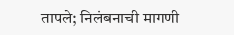तापले; निलंबनाची मागणी